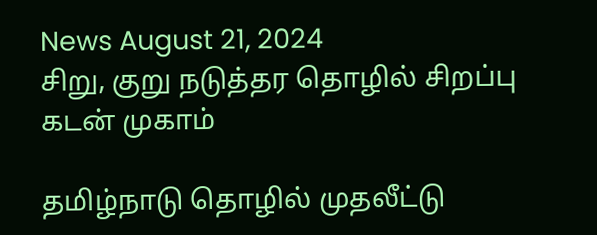News August 21, 2024
சிறு, குறு நடுத்தர தொழில் சிறப்பு கடன் முகாம்

தமிழ்நாடு தொழில் முதலீட்டு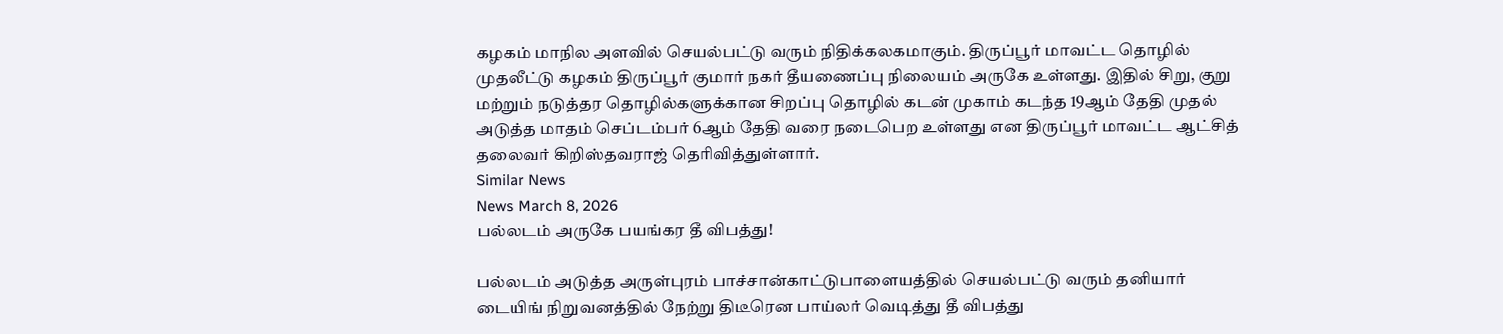கழகம் மாநில அளவில் செயல்பட்டு வரும் நிதிக்கலகமாகும். திருப்பூர் மாவட்ட தொழில் முதலீட்டு கழகம் திருப்பூர் குமார் நகர் தீயணைப்பு நிலையம் அருகே உள்ளது. இதில் சிறு, குறு மற்றும் நடுத்தர தொழில்களுக்கான சிறப்பு தொழில் கடன் முகாம் கடந்த 19ஆம் தேதி முதல் அடுத்த மாதம் செப்டம்பர் 6ஆம் தேதி வரை நடைபெற உள்ளது என திருப்பூர் மாவட்ட ஆட்சித் தலைவர் கிறிஸ்தவராஜ் தெரிவித்துள்ளார்.
Similar News
News March 8, 2026
பல்லடம் அருகே பயங்கர தீ விபத்து!

பல்லடம் அடுத்த அருள்புரம் பாச்சான்காட்டுபாளையத்தில் செயல்பட்டு வரும் தனியார் டையிங் நிறுவனத்தில் நேற்று திடீரென பாய்லர் வெடித்து தீ விபத்து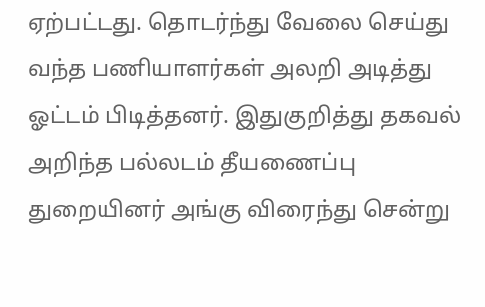ஏற்பட்டது. தொடர்ந்து வேலை செய்து வந்த பணியாளர்கள் அலறி அடித்து ஓட்டம் பிடித்தனர். இதுகுறித்து தகவல் அறிந்த பல்லடம் தீயணைப்பு துறையினர் அங்கு விரைந்து சென்று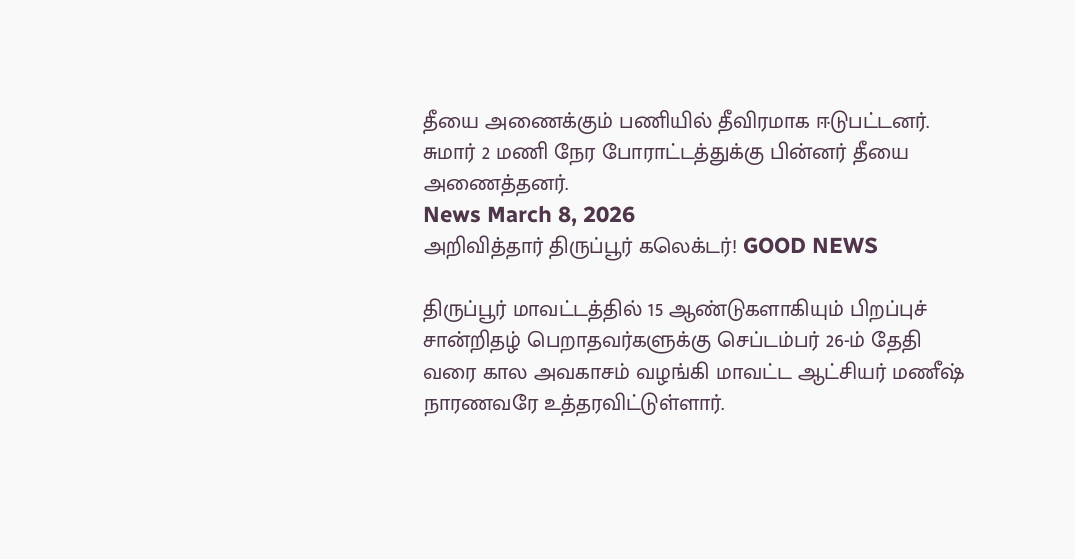தீயை அணைக்கும் பணியில் தீவிரமாக ஈடுபட்டனர். சுமார் 2 மணி நேர போராட்டத்துக்கு பின்னர் தீயை அணைத்தனர்.
News March 8, 2026
அறிவித்தார் திருப்பூர் கலெக்டர்! GOOD NEWS

திருப்பூர் மாவட்டத்தில் 15 ஆண்டுகளாகியும் பிறப்புச் சான்றிதழ் பெறாதவர்களுக்கு செப்டம்பர் 26-ம் தேதி வரை கால அவகாசம் வழங்கி மாவட்ட ஆட்சியர் மணீஷ் நாரணவரே உத்தரவிட்டுள்ளார்.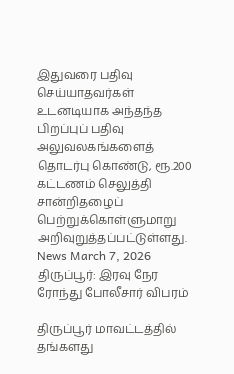இதுவரை பதிவு செய்யாதவர்கள் உடனடியாக அந்தந்த பிறப்புப் பதிவு அலுவலகங்களைத் தொடர்பு கொண்டு, ரூ.200 கட்டணம் செலுத்தி சான்றிதழைப் பெற்றுக்கொள்ளுமாறு அறிவுறுத்தப்பட்டுள்ளது.
News March 7, 2026
திருப்பூர்: இரவு நேர ரோந்து போலீசார் விபரம்

திருப்பூர் மாவட்டத்தில் தங்களது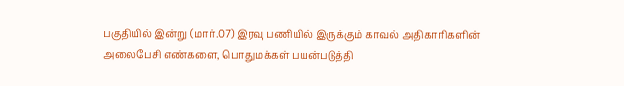பகுதியில் இன்று (மார்.07) இரவு பணியில் இருக்கும் காவல் அதிகாரிகளின் அலைபேசி எண்களை, பொதுமக்கள் பயன்படுத்தி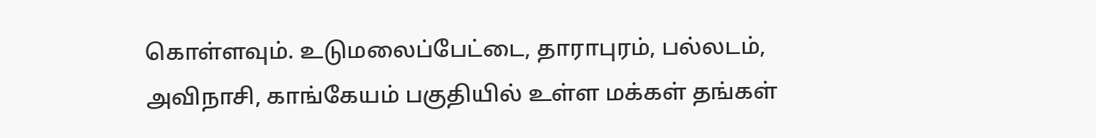கொள்ளவும். உடுமலைப்பேட்டை, தாராபுரம், பல்லடம், அவிநாசி, காங்கேயம் பகுதியில் உள்ள மக்கள் தங்கள்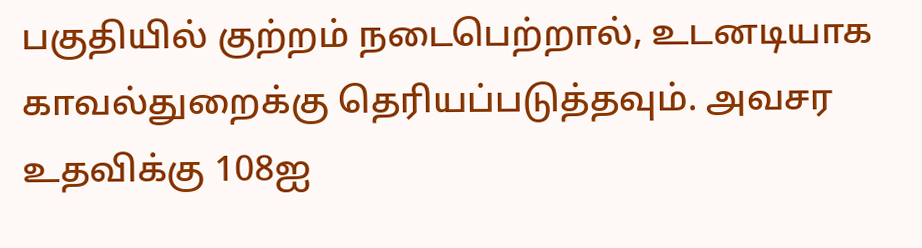பகுதியில் குற்றம் நடைபெற்றால், உடனடியாக காவல்துறைக்கு தெரியப்படுத்தவும். அவசர உதவிக்கு 108ஐ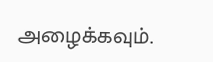அழைக்கவும்.